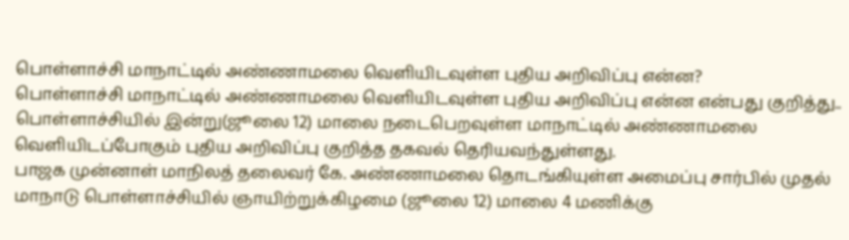பொள்ளாச்சி மாநாட்டில் அண்ணாமலை வெளியிடவுள்ள புதிய அறிவிப்பு என்ன?
பொள்ளாச்சி மாநாட்டில் அண்ணாமலை வெளியிடவுள்ள புதிய அறிவிப்பு என்ன என்பது குறித்து..
பொள்ளாச்சியில் இன்று(ஜூலை 12) மாலை நடைபெறவுள்ள மாநாட்டில் அண்ணாமலை வெளியிடப்போகும் புதிய அறிவிப்பு குறித்த தகவல் தெரியவந்துள்ளது.
பாஜக முன்னாள் மாநிலத் தலைவர் கே. அண்ணாமலை தொடங்கியுள்ள அமைப்பு சார்பில் முதல் மாநாடு பொள்ளாச்சியில் ஞாயிற்றுக்கிழமை (ஜூலை 12) மாலை 4 மணிக்கு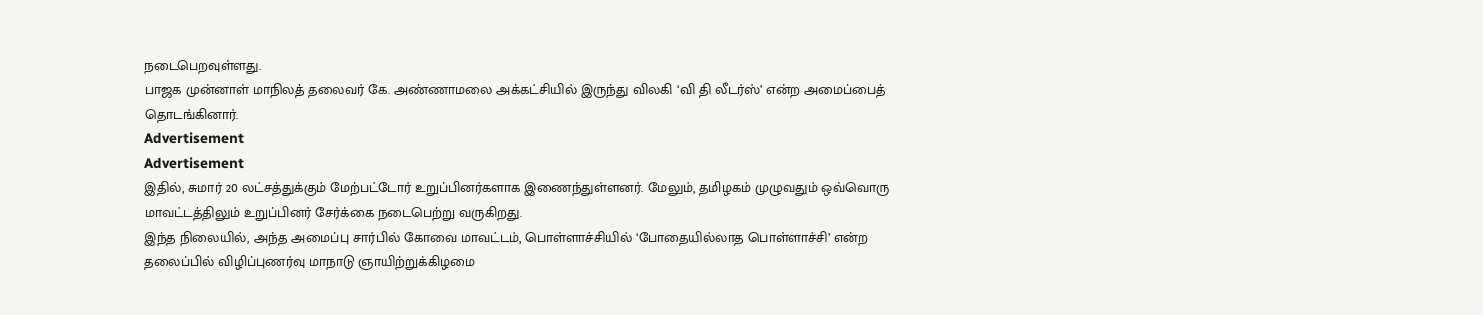நடைபெறவுள்ளது.
பாஜக முன்னாள் மாநிலத் தலைவர் கே. அண்ணாமலை அக்கட்சியில் இருந்து விலகி ‘வி தி லீடர்ஸ்’ என்ற அமைப்பைத் தொடங்கினார்.
Advertisement
Advertisement
இதில், சுமார் 20 லட்சத்துக்கும் மேற்பட்டோர் உறுப்பினர்களாக இணைந்துள்ளனர். மேலும், தமிழகம் முழுவதும் ஒவ்வொரு மாவட்டத்திலும் உறுப்பினர் சேர்க்கை நடைபெற்று வருகிறது.
இந்த நிலையில், அந்த அமைப்பு சார்பில் கோவை மாவட்டம், பொள்ளாச்சியில் ‘போதையில்லாத பொள்ளாச்சி’ என்ற தலைப்பில் விழிப்புணர்வு மாநாடு ஞாயிற்றுக்கிழமை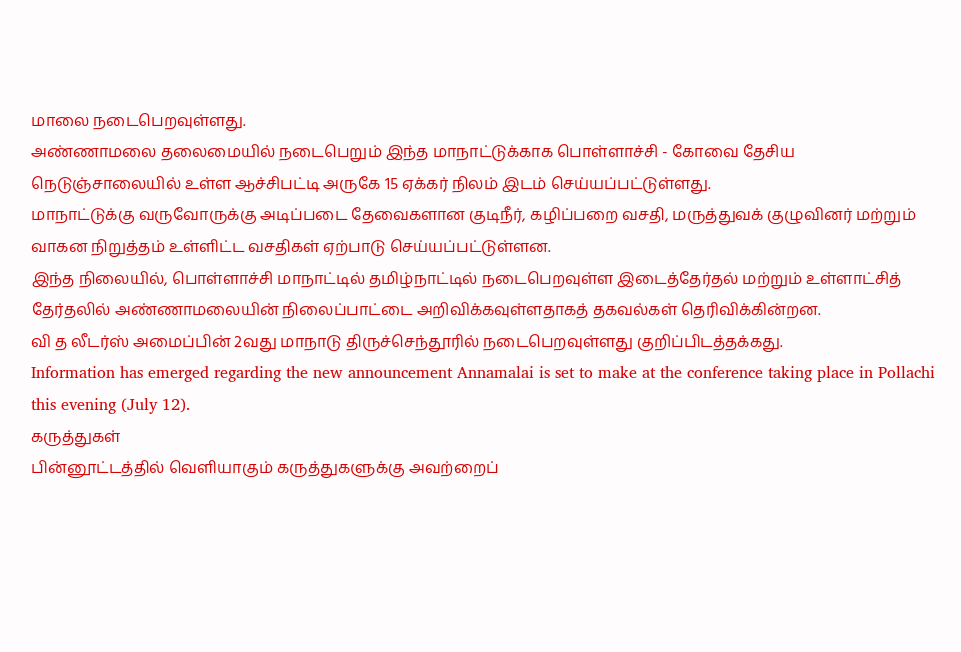மாலை நடைபெறவுள்ளது.
அண்ணாமலை தலைமையில் நடைபெறும் இந்த மாநாட்டுக்காக பொள்ளாச்சி - கோவை தேசிய நெடுஞ்சாலையில் உள்ள ஆச்சிபட்டி அருகே 15 ஏக்கர் நிலம் இடம் செய்யப்பட்டுள்ளது.
மாநாட்டுக்கு வருவோருக்கு அடிப்படை தேவைகளான குடிநீர், கழிப்பறை வசதி, மருத்துவக் குழுவினர் மற்றும் வாகன நிறுத்தம் உள்ளிட்ட வசதிகள் ஏற்பாடு செய்யப்பட்டுள்ளன.
இந்த நிலையில், பொள்ளாச்சி மாநாட்டில் தமிழ்நாட்டில் நடைபெறவுள்ள இடைத்தேர்தல் மற்றும் உள்ளாட்சித் தேர்தலில் அண்ணாமலையின் நிலைப்பாட்டை அறிவிக்கவுள்ளதாகத் தகவல்கள் தெரிவிக்கின்றன.
வி த லீடர்ஸ் அமைப்பின் 2வது மாநாடு திருச்செந்தூரில் நடைபெறவுள்ளது குறிப்பிடத்தக்கது.
Information has emerged regarding the new announcement Annamalai is set to make at the conference taking place in Pollachi this evening (July 12).
கருத்துகள்
பின்னூட்டத்தில் வெளியாகும் கருத்துகளுக்கு அவற்றைப்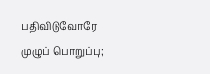பதிவிடுவோரே முழுப் பொறுப்பு;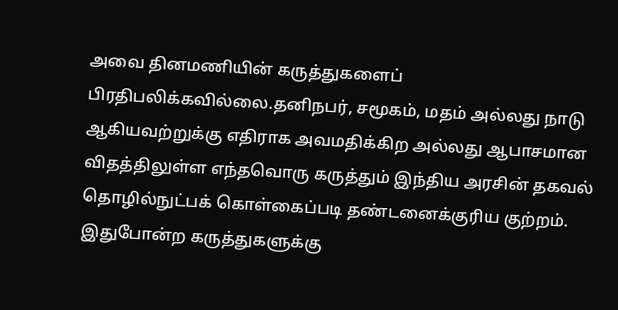அவை தினமணியின் கருத்துகளைப் பிரதிபலிக்கவில்லை.தனிநபர், சமூகம், மதம் அல்லது நாடு ஆகியவற்றுக்கு எதிராக அவமதிக்கிற அல்லது ஆபாசமான விதத்திலுள்ள எந்தவொரு கருத்தும் இந்திய அரசின் தகவல் தொழில்நுட்பக் கொள்கைப்படி தண்டனைக்குரிய குற்றம். இதுபோன்ற கருத்துகளுக்கு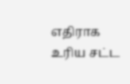எதிராக உரிய சட்ட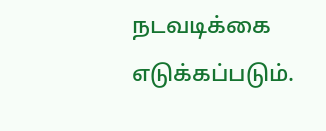நடவடிக்கை எடுக்கப்படும்.